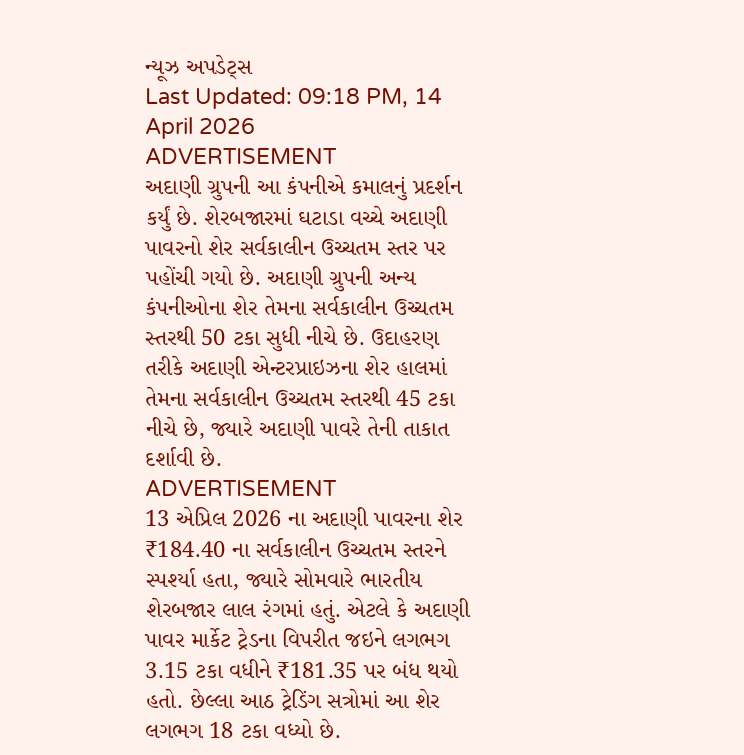ન્યૂઝ અપડેટ્સ
Last Updated: 09:18 PM, 14 April 2026
ADVERTISEMENT
અદાણી ગ્રુપની આ કંપનીએ કમાલનું પ્રદર્શન કર્યું છે. શેરબજારમાં ઘટાડા વચ્ચે અદાણી પાવરનો શેર સર્વકાલીન ઉચ્ચતમ સ્તર પર પહોંચી ગયો છે. અદાણી ગ્રુપની અન્ય કંપનીઓના શેર તેમના સર્વકાલીન ઉચ્ચતમ સ્તરથી 50 ટકા સુધી નીચે છે. ઉદાહરણ તરીકે અદાણી એન્ટરપ્રાઇઝના શેર હાલમાં તેમના સર્વકાલીન ઉચ્ચતમ સ્તરથી 45 ટકા નીચે છે, જ્યારે અદાણી પાવરે તેની તાકાત દર્શાવી છે.
ADVERTISEMENT
13 એપ્રિલ 2026 ના અદાણી પાવરના શેર ₹184.40 ના સર્વકાલીન ઉચ્ચતમ સ્તરને સ્પર્શ્યા હતા, જ્યારે સોમવારે ભારતીય શેરબજાર લાલ રંગમાં હતું. એટલે કે અદાણી પાવર માર્કેટ ટ્રેડના વિપરીત જઇને લગભગ 3.15 ટકા વધીને ₹181.35 પર બંધ થયો હતો. છેલ્લા આઠ ટ્રેડિંગ સત્રોમાં આ શેર લગભગ 18 ટકા વધ્યો છે.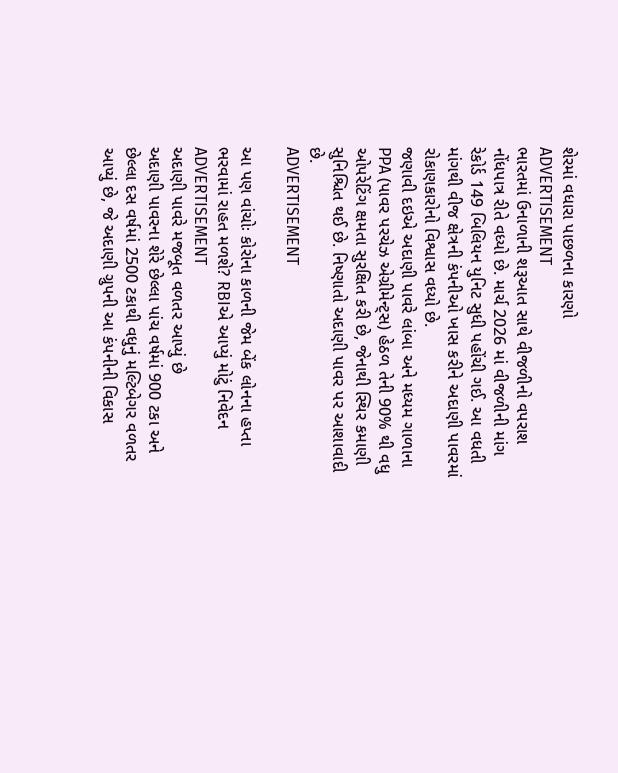શેરમાં વધારા પાછળના કારણો
ADVERTISEMENT
ભારતમાં ઉનાળાની શરૂઆત સાથે વીજળીનો વપરાશ નોંધપાત્ર રીતે વધ્યો છે. માર્ચ 2026 માં વીજળીની માંગ રેકોર્ડ 149 બિલિયન યુનિટ સુધી પહોંચી ગઈ. આ વધતી માંગથી વીજ ક્ષેત્રની કંપનીઓ ખાસ કરીને અદાણી પાવરમાં રોકાણકારોનો વિશ્વાસ વધ્યો છે.
જણાવી દઇએ અદાણી પાવરે લાંબા અને મધ્યમ ગાળાના PPA (પાવર પરચેઝ એગ્રીમેન્ટ્સ) હેઠળ તેની 90% થી વધુ ઓપરેટિંગ ક્ષમતા સુરક્ષિત કરી છે, જેનાથી સ્થિર કમાણી સુનિશ્ચિત થઈ છે. નિષ્ણાતો અદાણી પાવર પર આશાવાદી છે.
ADVERTISEMENT

આ પણ વાંચોઃ કોરોના કાળની જેમ બેંક લોનના હપ્તા ભરવામાં રાહત મળશે? RBIએ આપ્યું મોટું નિવેદન
ADVERTISEMENT
અદાણી પાવરે મજબૂત વળતર આપ્યું છે
અદાણી પાવરના શેરે છેલ્લા પાંચ વર્ષમાં 900 ટકા અને છેલ્લા દસ વર્ષમાં 2500 ટકાથી વધુનું મલ્ટિબેગર વળતર આપ્યું છે, જે અદાણી ગ્રુપની આ કંપનીની વિકાસ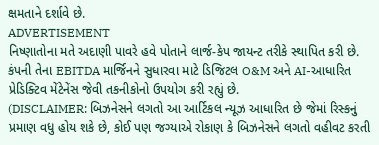ક્ષમતાને દર્શાવે છે.
ADVERTISEMENT
નિષ્ણાતોના મતે અદાણી પાવરે હવે પોતાને લાર્જ-કેપ જાયન્ટ તરીકે સ્થાપિત કરી છે. કંપની તેના EBITDA માર્જિનને સુધારવા માટે ડિજિટલ O&M અને AI-આધારિત પ્રેડિક્ટિવ મેંટેનેંસ જેવી તકનીકોનો ઉપયોગ કરી રહ્યું છે.
(DISCLAIMER: બિઝનેસને લગતો આ આર્ટિકલ ન્યૂઝ આધારિત છે જેમાં રિસ્કનું પ્રમાણ વધુ હોય શકે છે, કોઈ પણ જગ્યાએ રોકાણ કે બિઝનેસને લગતો વહીવટ કરતી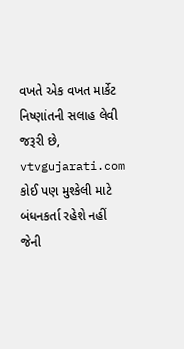વખતે એક વખત માર્કેટ નિષ્ણાંતની સલાહ લેવી જરૂરી છે, vtvgujarati.com કોઈ પણ મુશ્કેલી માટે બંધનકર્તા રહેશે નહીં જેની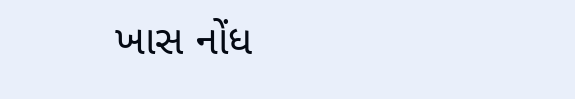ખાસ નોંધ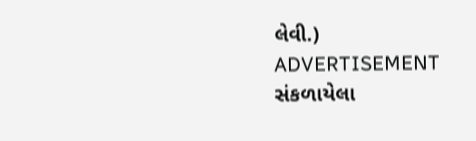લેવી.)
ADVERTISEMENT
સંકળાયેલા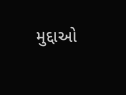મુદ્દાઓ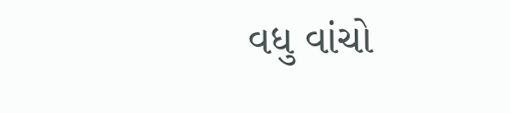વધુ વાંચો